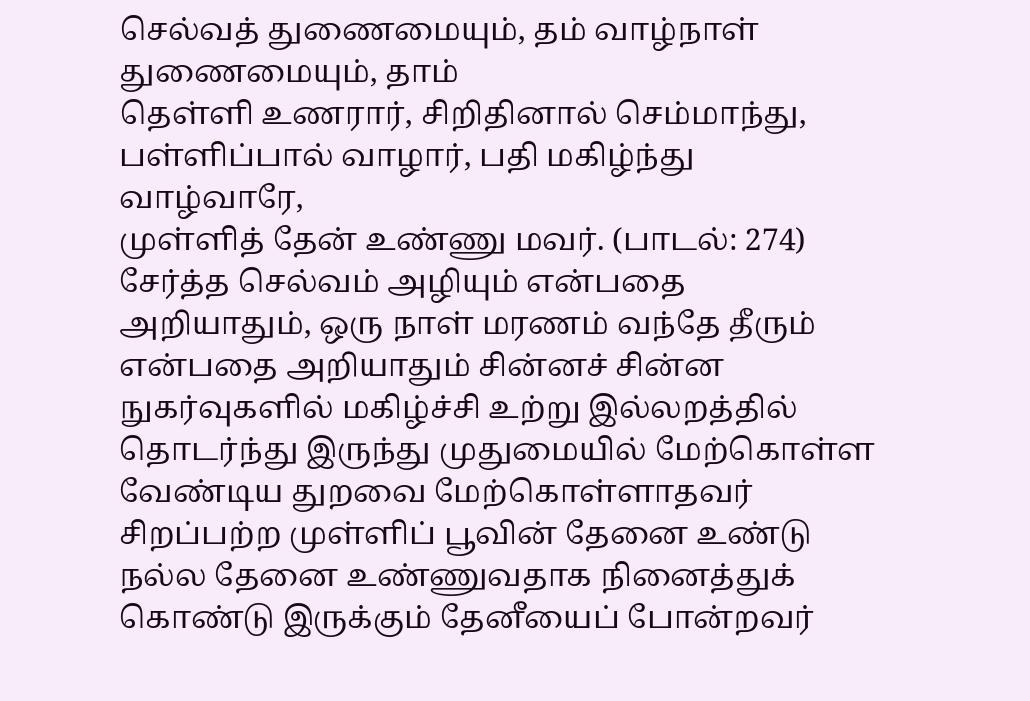செல்வத் துணைமையும், தம் வாழ்நாள் துணைமையும், தாம்
தெள்ளி உணரார், சிறிதினால் செம்மாந்து,
பள்ளிப்பால் வாழார், பதி மகிழ்ந்து வாழ்வாரே,
முள்ளித் தேன் உண்ணு மவர். (பாடல்: 274)
சேர்த்த செல்வம் அழியும் என்பதை அறியாதும், ஒரு நாள் மரணம் வந்தே தீரும் என்பதை அறியாதும் சின்னச் சின்ன நுகர்வுகளில் மகிழ்ச்சி உற்று இல்லறத்தில் தொடர்ந்து இருந்து முதுமையில் மேற்கொள்ள வேண்டிய துறவை மேற்கொள்ளாதவர் சிறப்பற்ற முள்ளிப் பூவின் தேனை உண்டு நல்ல தேனை உண்ணுவதாக நினைத்துக் கொண்டு இருக்கும் தேனீயைப் போன்றவர்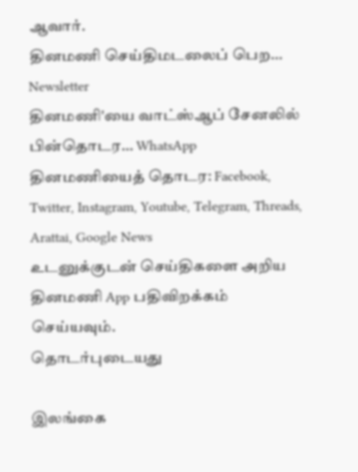ஆவார்.
தினமணி செய்திமடலைப் பெற... Newsletter
தினமணி'யை வாட்ஸ்ஆப் சேனலில் பின்தொடர... WhatsApp
தினமணியைத் தொடர: Facebook, Twitter, Instagram, Youtube, Telegram, Threads, Arattai, Google News
உடனுக்குடன் செய்திகளை அறிய தினமணி App பதிவிறக்கம் செய்யவும்.
தொடர்புடையது

இலங்கை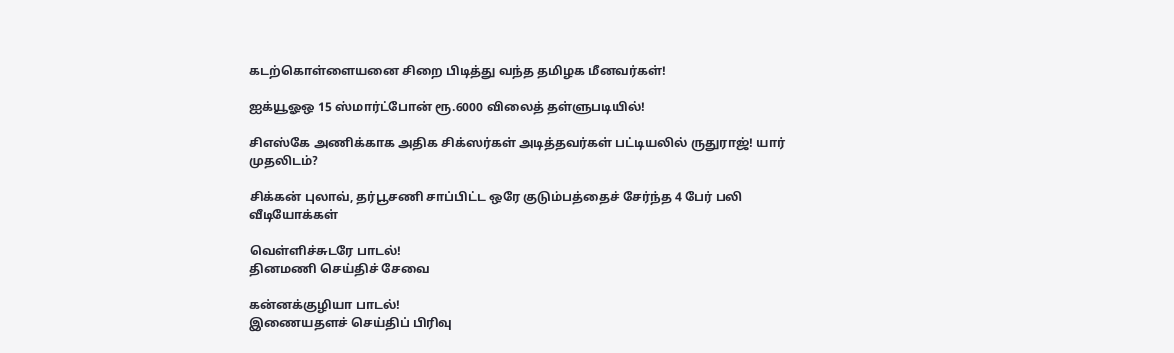கடற்கொள்ளையனை சிறை பிடித்து வந்த தமிழக மீனவர்கள்!

ஐக்யூஓஒ 15 ஸ்மார்ட்போன் ரூ.6000 விலைத் தள்ளுபடியில்!

சிஎஸ்கே அணிக்காக அதிக சிக்ஸர்கள் அடித்தவர்கள் பட்டியலில் ருதுராஜ்! யார் முதலிடம்?

சிக்கன் புலாவ், தர்பூசணி சாப்பிட்ட ஒரே குடும்பத்தைச் சேர்ந்த 4 பேர் பலி
வீடியோக்கள்

வெள்ளிச்சுடரே பாடல்!
தினமணி செய்திச் சேவை

கன்னக்குழியா பாடல்!
இணையதளச் செய்திப் பிரிவு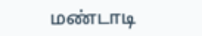மண்டாடி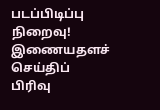படப்பிடிப்பு நிறைவு!
இணையதளச் செய்திப் பிரிவு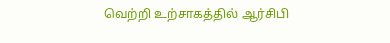வெற்றி உற்சாகத்தில் ஆர்சிபி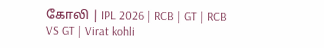கோலி | IPL 2026 | RCB | GT | RCB VS GT | Virat kohli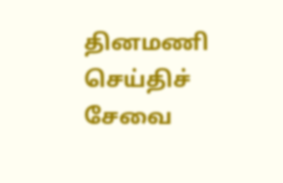தினமணி செய்திச் சேவை